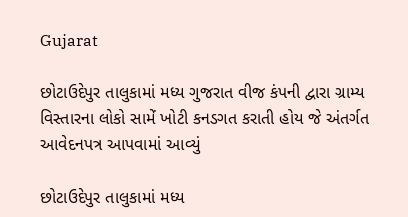Gujarat

છોટાઉદેપુર તાલુકામાં મધ્ય ગુજરાત વીજ કંપની દ્વારા ગ્રામ્ય વિસ્તારના લોકો સામેં ખોટી કનડગત કરાતી હોય જે અંતર્ગત આવેદનપત્ર આપવામાં આવ્યું

છોટાઉદેપુર તાલુકામાં મધ્ય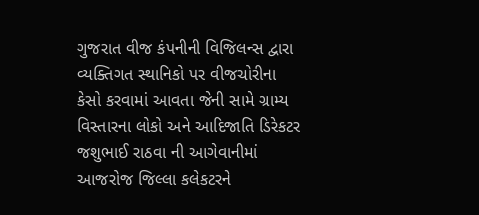ગુજરાત વીજ કંપનીની વિજિલન્સ દ્વારા વ્યક્તિગત સ્થાનિકો પર વીજચોરીના કેસો કરવામાં આવતા જેની સામે ગ્રામ્ય વિસ્તારના લોકો અને આદિજાતિ ડિરેકટર જશુભાઈ રાઠવા ની આગેવાનીમાં આજરોજ જિલ્લા કલેકટરને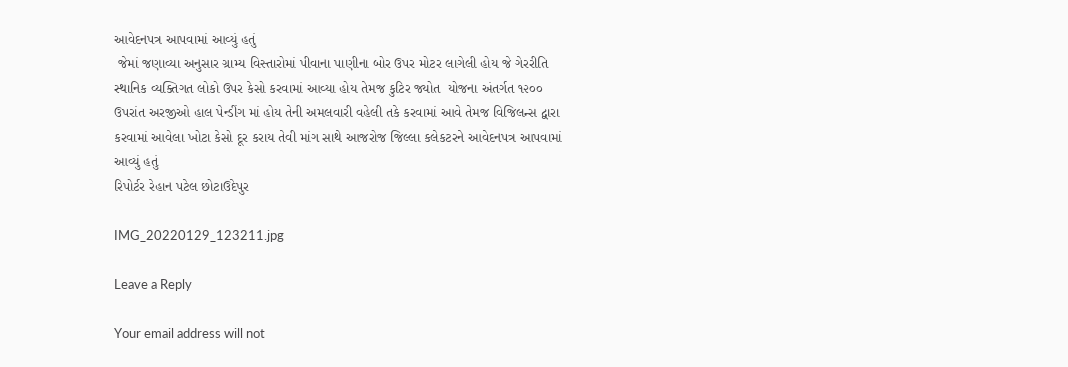આવેદનપત્ર આપવામાં આવ્યું હતું
 જેમાં જણાવ્યા અનુસાર ગ્રામ્ય વિસ્તારોમાં પીવાના પાણીના બોર ઉપર મોટર લાગેલી હોય જે ગેરરીતિ સ્થાનિક વ્યક્તિગત લોકો ઉપર કેસો કરવામાં આવ્યા હોય તેમજ કુટિર જ્યોત  યોજના અંતર્ગત ૧૨૦૦ ઉપરાંત અરજીઓ હાલ પેન્ડીંગ માં હોય તેની અમલવારી વહેલી તકે કરવામાં આવે તેમજ વિજિલન્સ દ્વારા કરવામાં આવેલા ખોટા કેસો દૂર કરાય તેવી માંગ સાથે આજરોજ જિલ્લા કલેકટરને આવેદનપત્ર આપવામાં આવ્યું હતું
રિપોર્ટર રેહાન પટેલ છોટાઉદેપુર

IMG_20220129_123211.jpg

Leave a Reply

Your email address will not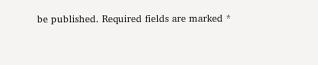be published. Required fields are marked *